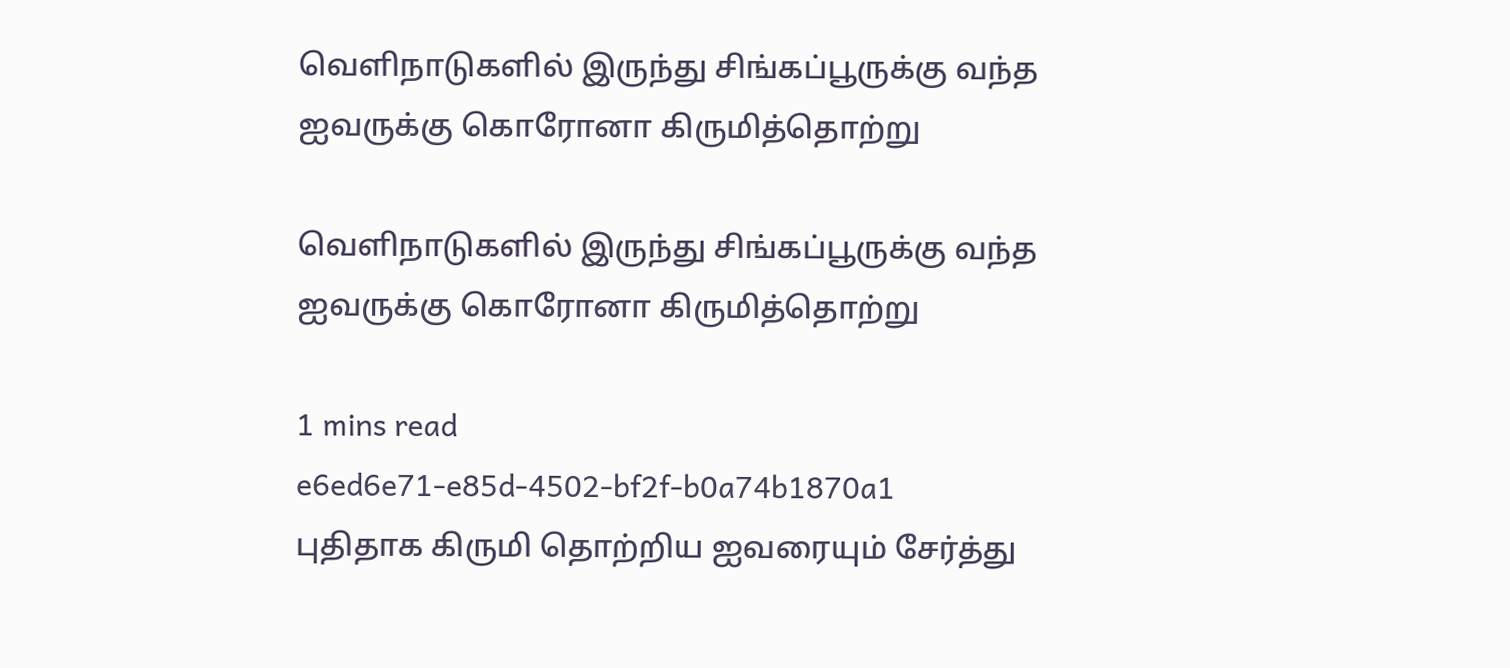வெளிநாடுகளில் இருந்து சிங்கப்பூருக்கு வந்த ஐவருக்கு கொரோனா கிருமித்தொற்று

வெளிநாடுகளில் இருந்து சிங்கப்பூருக்கு வந்த ஐவருக்கு கொரோனா கிருமித்தொற்று

1 mins read
e6ed6e71-e85d-4502-bf2f-b0a74b1870a1
புதிதாக கிருமி தொற்றிய ஐவரையும் சேர்த்து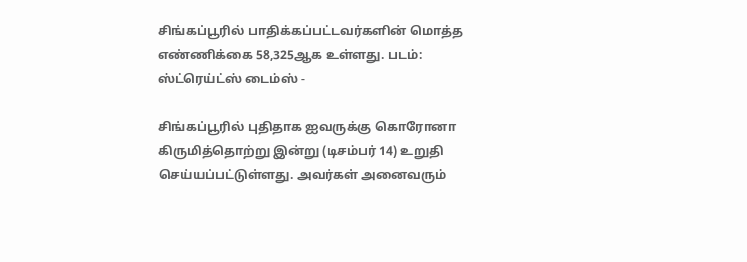சிங்கப்பூரில் பாதிக்கப்பட்டவர்களின் மொத்த எண்ணிக்கை 58,325ஆக உள்ளது. படம்: ஸ்ட்ரெய்ட்ஸ் டைம்ஸ் -

சிங்கப்பூரில் புதிதாக ஐவருக்கு கொரோனா கிருமித்தொற்று இன்று (டிசம்பர் 14) உறுதி செய்யப்பட்டுள்ளது. அவர்கள் அனைவரும்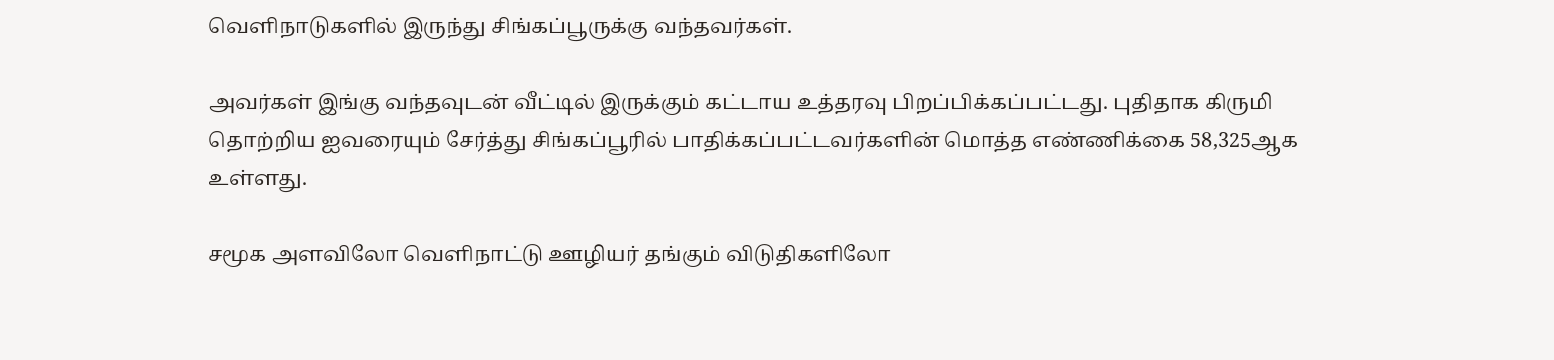வெளிநாடுகளில் இருந்து சிங்கப்பூருக்கு வந்தவர்கள்.

அவர்கள் இங்கு வந்தவுடன் வீட்டில் இருக்கும் கட்டாய உத்தரவு பிறப்பிக்கப்பட்டது. புதிதாக கிருமி தொற்றிய ஐவரையும் சேர்த்து சிங்கப்பூரில் பாதிக்கப்பட்டவர்களின் மொத்த எண்ணிக்கை 58,325ஆக உள்ளது.

சமூக அளவிலோ வெளிநாட்டு ஊழியர் தங்கும் விடுதிகளிலோ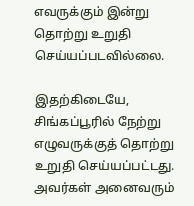எவருக்கும் இன்று தொற்று உறுதி செய்யப்படவில்லை.

இதற்கிடையே, சிங்கப்பூரில் நேற்று எழுவருக்குத் தொற்று உறுதி செய்யப்பட்டது. அவர்கள் அனைவரும்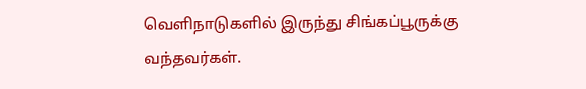வெளிநாடுகளில் இருந்து சிங்கப்பூருக்கு வந்தவர்கள்.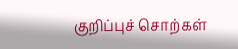குறிப்புச் சொற்கள்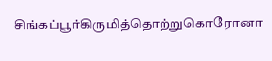சிங்கப்பூர்கிருமித்தொற்றுகொரோனா